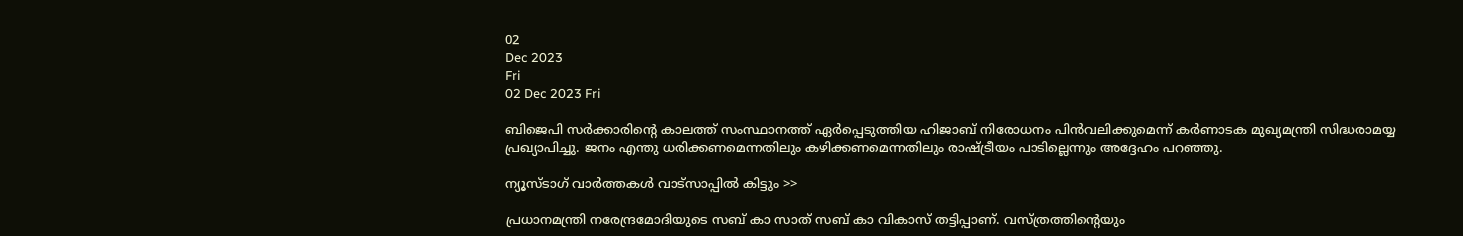02
Dec 2023
Fri
02 Dec 2023 Fri

ബിജെപി സർക്കാരിന്റെ കാലത്ത് സംസ്ഥാനത്ത് ഏർപ്പെടുത്തിയ ഹിജാബ് നിരോധനം പിൻവലിക്കുമെന്ന് കർണാടക മുഖ്യമന്ത്രി സിദ്ധരാമയ്യ പ്രഖ്യാപിച്ചു. ജനം എന്തു ധരിക്കണമെന്നതിലും കഴിക്കണമെന്നതിലും രാഷ്ട്രീയം പാടില്ലെന്നും അദ്ദേഹം പറഞ്ഞു.

ന്യൂസ്ടാഗ് വാര്‍ത്തകള്‍ വാട്‌സാപ്പില്‍ കിട്ടും >>

പ്രധാനമന്ത്രി നരേന്ദ്രമോദിയുടെ സബ് കാ സാത് സബ് കാ വികാസ് തട്ടിപ്പാണ്. വസ്ത്രത്തിന്റെയും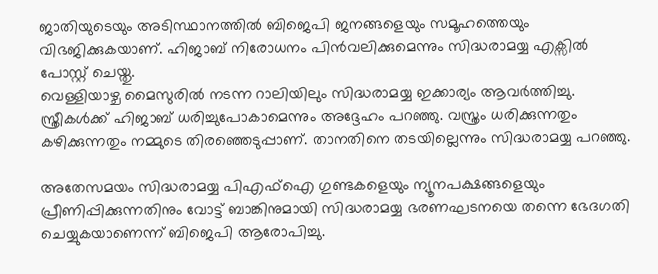ജാതിയുടെയും അടിസ്ഥാനത്തിൽ ബിജെപി ജനങ്ങളെയും സമൂഹത്തെയും വിഭജിക്കുകയാണ്. ഹിജാബ് നിരോധനം പിൻവലിക്കുമെന്നും സിദ്ധരാമയ്യ എക്സിൽ പോസ്റ്റ് ചെയ്തു.
വെള്ളിയാഴ്ച മൈസുരിൽ നടന്ന റാലിയിലും സിദ്ധരാമയ്യ ഇക്കാര്യം ആവർത്തിച്ചു. സ്ത്രീകൾക്ക് ഹിജാബ് ധരിച്ചുപോകാമെന്നും അദ്ദേഹം പറഞ്ഞു. വസ്ത്രം ധരിക്കുന്നതും കഴിക്കുന്നതും നമ്മുടെ തിരഞ്ഞെടുപ്പാണ്. താനതിനെ തടയില്ലെന്നും സിദ്ധരാമയ്യ പറഞ്ഞു.

അതേസമയം സിദ്ധരാമയ്യ പിഎഫ്ഐ ഗുണ്ടകളെയും ന്യൂനപക്ഷങ്ങളെയും പ്രീണിപ്പിക്കുന്നതിനും വോട്ട് ബാങ്കിനുമായി സിദ്ധരാമയ്യ ഭരണഘടനയെ തന്നെ ഭേദഗതി ചെയ്യുകയാണെന്ന് ബിജെപി ആരോപിച്ചു.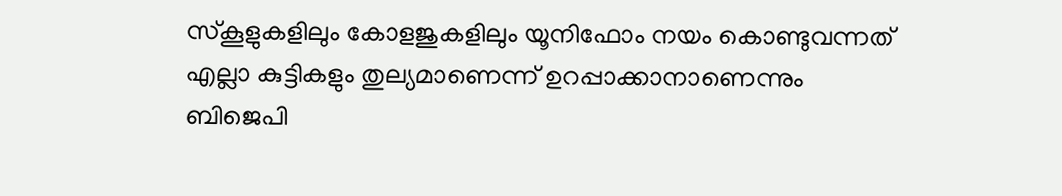സ്കൂളുകളിലും കോളജുകളിലും യൂനിഫോം നയം കൊണ്ടുവന്നത് എല്ലാ കുട്ടികളും തുല്യമാണെന്ന് ഉറപ്പാക്കാനാണെന്നും ബിജെപി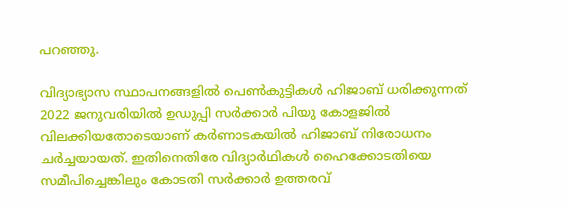പറഞ്ഞു.

വിദ്യാഭ്യാസ സ്ഥാപനങ്ങളിൽ പെൺകുട്ടികൾ ഹിജാബ് ധരിക്കുന്നത് 2022 ജനുവരിയിൽ ഉഡുപ്പി സർക്കാർ പിയു കോളജിൽ വിലക്കിയതോടെയാണ് കർണാടകയിൽ ഹിജാബ് നിരോധനം ചർച്ചയായത്. ഇതിനെതിരേ വിദ്യാർഥികൾ ഹൈക്കോടതിയെ സമീപിച്ചെങ്കിലും കോടതി സർക്കാർ ഉത്തരവ്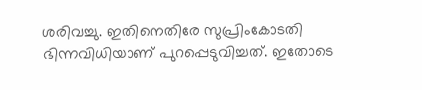ശരിവച്ചു. ഇതിനെതിരേ സുപ്രിംകോടതി ഭിന്നവിധിയാണ് പുറപ്പെടുവിച്ചത്. ഇതോടെ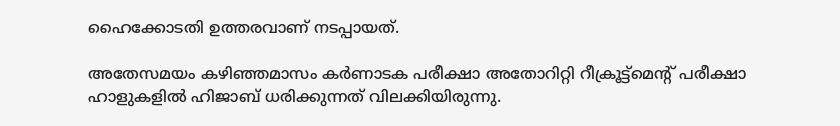ഹൈക്കോടതി ഉത്തരവാണ് നടപ്പായത്.

അതേസമയം കഴിഞ്ഞമാസം കർണാടക പരീക്ഷാ അതോറിറ്റി റീക്രൂട്ട്മെന്റ് പരീക്ഷാ ഹാളുകളിൽ ഹിജാബ് ധരിക്കുന്നത് വിലക്കിയിരുന്നു.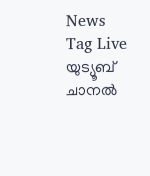News Tag Live യുട്യൂബ് ചാനല്‍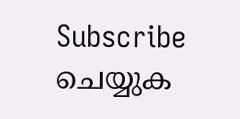Subscribe ചെയ്യുക